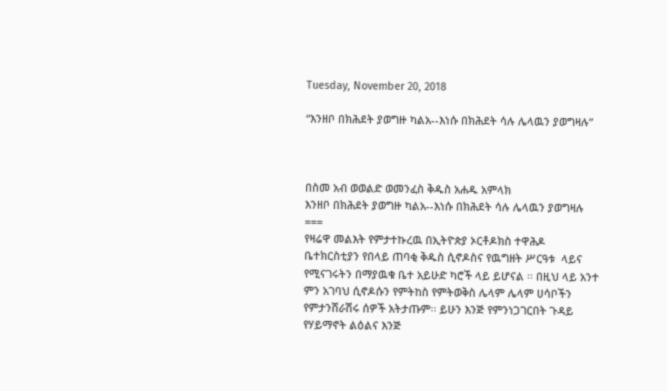Tuesday, November 20, 2018

“እንዘቦ በክሕደት ያወግዙ ካልአ--እነሱ በክሕደት ሳሉ ሌላዉን ያወግዛሉ”



በስመ አብ ወወልድ ወመንፈስ ቅዱስ አሐዱ አምላክ
እንዘቦ በክሕደት ያወግዙ ካልአ--እነሱ በክሕደት ሳሉ ሌላዉን ያወግዛሉ
===
የዛሬዋ መልእት የምታተኩረዉ በኢትዮጵያ ኦርቶዶክስ ተዋሕዶ  ቤተክርስቲያን የበላይ ጠባቂ ቅዱስ ሲኖዶስና የዉግዘት ሥርዓቱ  ላይና የሚናገሩትን በማያዉቁ ቤተ አይሁድ ካሮች ላይ ይሆናል ፡፡ በዚህ ላይ አንተ ምን አገባህ ሲኖዶሱን የምትከስ የምትወቅስ ሌላም ሌላም ሀሳቦችን የምታንሸራሽሩ ሰዎች አትታጡም፡፡ ይሁን እንጅ የምንነጋገርበት ጉዳይ የሃይማኖት ልዕልና እንጅ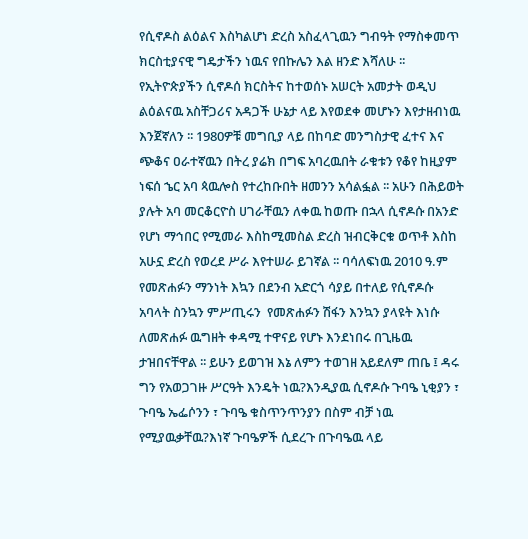የሲኖዶስ ልዕልና እስካልሆነ ድረስ አስፈላጊዉን ግብዓት የማስቀመጥ ክርስቲያናዊ ግዴታችን ነዉና የበኩሌን እል ዘንድ እሻለሁ ፡፡ የኢትዮጵያችን ሲኖዶሰ ክርስትና ከተወሰኑ አሠርት አመታት ወዲህ ልዕልናዉ አስቸጋሪና አዳጋች ሁኔታ ላይ እየወደቀ መሆኑን እየታዘብነዉ እንጀኛለን ፡፡ 1980ዎቹ መግቢያ ላይ በከባድ መንግስታዊ ፈተና እና ጭቆና ዐራተኛዉን በትረ ያሬክ በግፍ አባረዉበት ራቁቱን የቆየ ከዚያም ነፍሰ ኄር አባ ጳዉሎስ የተረከቡበት ዘመንን አሳልፏል ፡፡ አሁን በሕይወት  ያሉት አባ መርቆርዮስ ሀገራቸዉን ለቀዉ ከወጡ በኋላ ሲኖዶሱ በአንድ የሆነ ማኅበር የሚመራ እስከሚመስል ድረስ ዝብርቅርቁ ወጥቶ እስከ አሁኗ ድረስ የወረደ ሥራ እየተሠራ ይገኛል ፡፡ ባሳለፍነዉ 2010 ዓ.ም የመጽሐፉን ማንነት እኳን በደንብ አድርጎ ሳያይ በተለይ የሲኖዶሱ
አባላት ስንኳን ምሥጢሩን  የመጽሐፉን ሽፋን እንኳን ያላዩት እነሱ ለመጽሐፉ ዉግዘት ቀዳሚ ተዋናይ የሆኑ እንደነበሩ በጊዜዉ ታዝበናቸዋል ፡፡ ይሁን ይወገዝ እኔ ለምን ተወገዘ አይደለም ጠቤ ፤ ዳሩ ግን የአወጋገዙ ሥርዓት እንዴት ነዉ?እንዲያዉ ሲኖዶሱ ጉባዔ ኒቂያን ፣ ጉባዔ ኤፌሶንን ፣ ጉባዔ ቁስጥንጥንያን በስም ብቻ ነዉ የሚያዉቃቸዉ?እነኛ ጉባዔዎች ሲደረጉ በጉባዔዉ ላይ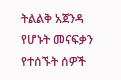ትልልቅ አጀንዳ የሆኑት መናፍቃን የተሰኙት ሰዎች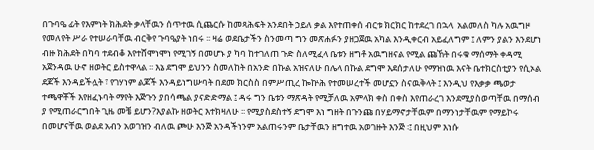በጉባዔ ፊት የእምነት ክሕደት ቃላቸዉን ሰጥተዉ ሲጨርሱ ከመጻሕፍት አንደበት ኃይለ ቃል እየተጠቀሰ ብርቱ ክርክር ከተደረገ በኋላ  አልመለስ ካሉ አዉግዞ የመለየት ሥራ የተሠራባቸዉ ብርቅየ ጉባዔያት ነበሩ ፡፡ ዛሬ ወደቤታችን ስንመጣ ግን መጽሐፉን ያዘጋጀዉ አካል እንዲቀርብ አይፈለግም ፤ ለምን ያልን እንደሆነ ብዙ ክሕደት በካባ ተደብቆ እየተሸሞነሞነ የሚገኝ በመሆኑ ያ ካባ ከተገለጠ ጉድ ስለሚፈላ ቤቱን ዘግቶ አዉግዘናል የሚል ጩኸት በሩቁ ማሰማት ቀዳሚ አጀንዳዉ ሁኖ ዘወትር ይስተዋላል ፡፡ እኔ ደግሞ ይህንን ስመለከት በአንድ በኩል አዝናለሁ በሌላ በኩል ደግሞ እደሰታለሁ የማዝነዉ እናት ቤተክርስቲያን የሲኦል ደጆች እንዳይችሏት ፣ የገሃነም ልጆች እንዳይነግሡባት በደመ ክርስስ በምሥጢረ ኰኵሕ የተመሠረተች መሆኗን ስናዉቅላት ፤ እንዲህ የእቃቃ ጫወታ ተጫዋቾች እየዘፈኑባት ማየት እጅጉን ያበሳጫል ያናድድማል ፤ ዳሩ ግን ቤቱን ማጽዳት የሚቻለዉ አምላክ ቀስ በቀስ እየጠራረገ እንደሚያስወጣቸዉ በማሰብ ያ የሚጠራርግበት ጊዜ መቼ ይሆን?እያልኩ ዘወትር እተክዛለሁ ፡፡ የሚያስደስተኝ ደግሞ እነ ግዘት በጉንጩ በሃይማኖታቸዉም በማንነታቸዉም የማይኮሩ በመሆናቸዉ ወልደ አብን አወገዝን ብለዉ ጮሁ እንጅ አንዳችነንም አልጠሩንም ቤታቸዉን ዘግተዉ አወገዙት እንጅ ፡፤ በዚህም እነሱ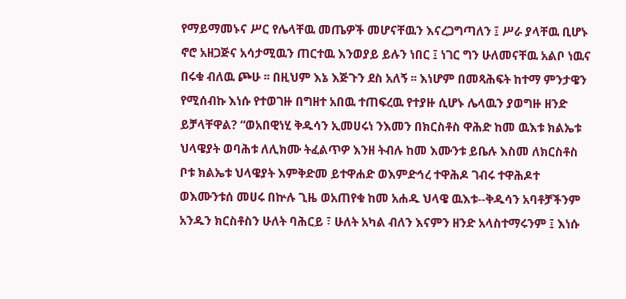የማይማመኑና ሥር የሌላቸዉ መጤዎች መሆናቸዉን እናረጋግጣለን ፤ ሥራ ያላቸዉ ቢሆኑ ኖሮ አዘጋጅና አሳታሚዉን ጠርተዉ እንወያይ ይሉን ነበር ፤ ነገር ግን ሁለመናቸዉ አልቦ ነዉና በሩቁ ብለዉ ጮሁ ፡፡ በዚህም እኔ እጅጉን ደስ አለኝ ፡፡ እነሆም በመጻሕፍት ከተማ ምንታዌን የሚሰብኩ እነሱ የተወገዙ በግዘተ አበዉ ተጠፍረዉ የተያዙ ሲሆኑ ሌላዉን ያወግዙ ዘንድ ይቻላቸዋል? “ወአበዊነሂ ቅዱሳን ኢመሀሩነ ንእመን በክርስቶስ ዋሕድ ከመ ዉእቱ ክልኤቱ ህላዌያት ወባሕቱ ለሊክሙ ትፈልጥዎ እንዘ ትብሉ ከመ እሙንቱ ይቤሉ እስመ ለክርስቶስ ቦቱ ክልኤቱ ህላዌያት እምቅድመ ይተዋሐድ ወእምድኅረ ተዋሕዶ ገብሩ ተዋሕዶተ ወእሙንቱሰ መሀሩ በኵሉ ጊዜ ወአጠየቁ ከመ አሐዱ ህላዌ ዉእቱ--ቅዱሳን አባቶቻችንም አንዱን ክርስቶስን ሁለት ባሕርይ ፣ ሁለት አካል ብለን እናምን ዘንድ አላስተማሩንም ፤ እነሱ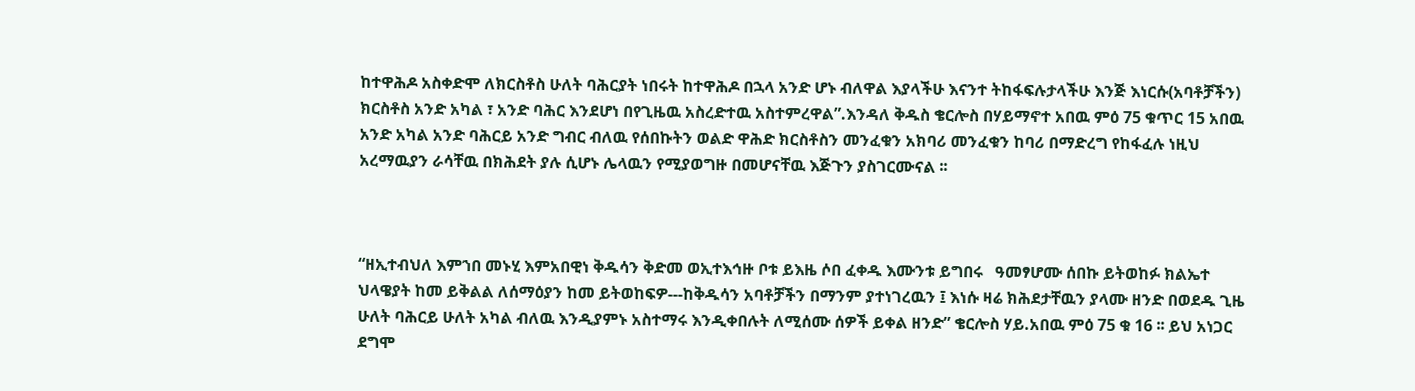ከተዋሕዶ አስቀድሞ ለክርስቶስ ሁለት ባሕርያት ነበሩት ከተዋሕዶ በኋላ አንድ ሆኑ ብለዋል እያላችሁ እናንተ ትከፋፍሉታላችሁ እንጅ እነርሱ(አባቶቻችን) ክርስቶስ አንድ አካል ፣ አንድ ባሕር እንደሆነ በየጊዜዉ አስረድተዉ አስተምረዋል”.እንዳለ ቅዱስ ቄርሎስ በሃይማኖተ አበዉ ምዕ 75 ቁጥር 15 አበዉ አንድ አካል አንድ ባሕርይ አንድ ግብር ብለዉ የሰበኩትን ወልድ ዋሕድ ክርስቶስን መንፈቁን አክባሪ መንፈቁን ከባሪ በማድረግ የከፋፈሉ ነዚህ አረማዉያን ራሳቸዉ በክሕደት ያሉ ሲሆኑ ሌላዉን የሚያወግዙ በመሆናቸዉ እጅጉን ያስገርሙናል ፡፡



“ዘኢተብህለ እምኀበ መኑሂ እምአበዊነ ቅዱሳን ቅድመ ወኢተእኅዙ ቦቱ ይእዜ ሶበ ፈቀዱ እሙንቱ ይግበሩ   ዓመፃሆሙ ሰበኩ ይትወከፉ ክልኤተ ህላዌያት ከመ ይቅልል ለሰማዕያን ከመ ይትወከፍዎ---ከቅዱሳን አባቶቻችን በማንም ያተነገረዉን ፤ እነሱ ዛሬ ክሕደታቸዉን ያላሙ ዘንድ በወደዱ ጊዜ ሁለት ባሕርይ ሁለት አካል ብለዉ እንዲያምኑ አስተማሩ እንዲቀበሉት ለሚሰሙ ሰዎች ይቀል ዘንድ” ቄርሎስ ሃይ.አበዉ ምዕ 75 ቁ 16 ፡፡ ይህ አነጋር ደግሞ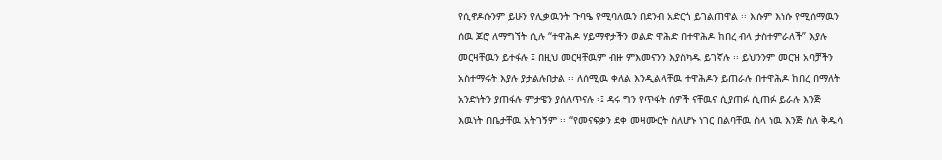የሲኖዶሱንም ይሁን የሊቃዉንት ጉባዔ የሚባለዉን በደንብ አድርጎ ይገልጠዋል ፡፡ እሱም እነሱ የሚሰማዉን ሰዉ ጆሮ ለማግኘት ሲሉ “ተዋሕዶ ሃይማኖታችን ወልድ ዋሕድ በተዋሕዶ ከበረ ብላ ታስተምራለች” እያሉ መርዛቸዉን ይተፋሉ ፤ በዚህ መርዛቸዉም ብዙ ምእመናንን እያስካዱ ይገኛሉ ፡፡ ይህንንም መርዝ አባቻችን አስተማሩት እያሉ ያታልሉበታል ፡፡ ለሰሚዉ ቀለል እንዲልላቸዉ ተዋሕዶን ይጠራሉ በተዋሕዶ ከበረ በማለት አንድነትን ያጠፋሉ ምታዌን ያሰለጥናሉ ፡፤ ዳሩ ግን የጥፋት ሰዎች ናቸዉና ሲያጠፉ ሲጠፉ ይራሉ እንጅ እዉነት በቤታቸዉ አትገኝም ፡፡ “የመናፍቃን ደቀ መዛሙርት ስለሆኑ ነገር በልባቸዉ ስላ ነዉ እንጅ ስለ ቅዱሳ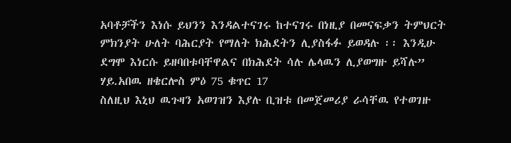አባቶቻችን እነሱ ይህንን እንዳልተናገሩ ከተናገሩ በነዚያ በመናፍቃን ትምህርት ምክንያት ሁለት ባሕርያት የማለት ክሕደትን ሊያስፋፉ ይወዳሉ ፡፡ እንዲሁ ደግሞ እነርሱ ይዘባበቱባቸዋልና በክሕደት ሳሉ ሌላዉን ሊያወግዙ ይሻሉ” ሃይ.አበዉ ዘቄርሎስ ምዕ 75 ቁጥር 17
ስለዚህ እኒህ ዉጉዛን አወገዝን እያሉ ቢዝቱ በመጀመሪያ ራሳቸዉ የተወገዙ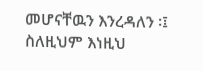መሆናቸዉን እንረዳለን ፡፤ ስለዚህም እነዚህ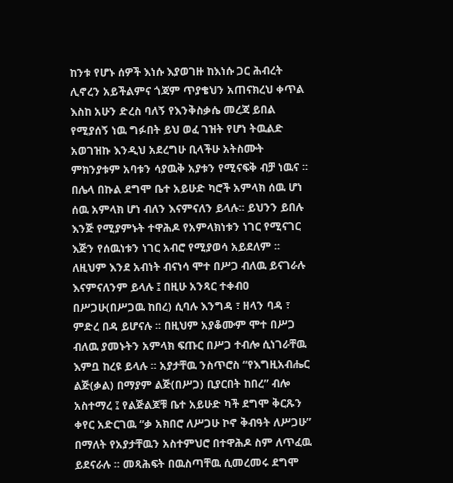ከንቱ የሆኑ ሰዎች እነሱ እያወገዙ ከእነሱ ጋር ሕብረት ሊኖረን አይችልምና ጎጃም ጥያቄህን አጠናክረህ ቀጥል እስከ አሁን ድረስ ባለኝ የእንቅስቃሴ መረጃ ይበል የሚያሰኝ ነዉ ግፉበት ይህ ወፈ ገዝት የሆነ ትዉልድ አወገዝኩ እንዲህ አደረግሁ ቢላችሁ አትስሙት ምክንያቱም አባቱን ሳያዉቅ አያቱን የሚናፍቅ ብቻ ነዉና ፡፡
በሌላ በኩል ደግሞ ቤተ አይሁድ ካሮች አምላክ ሰዉ ሆነ ሰዉ አምላክ ሆነ ብለን እናምናለን ይላሉ፡፡ ይህንን ይበሉ እንጅ የሚያምኑት ተዋሕዶ የአምላክነቱን ነገር የሚናገር እጅን የሰዉነቱን ነገር አብሮ የሚያወሳ አይደለም ፡፡ ለዚህም እንደ አብነት ብናነሳ ሞተ በሥጋ ብለዉ ይናገራሉ እናምናለንም ይላሉ ፤ በዚሁ አንጻር ተቀብዐ በሥጋሁ(በሥጋዉ ከበረ) ሲባሉ እንግዳ ፣ ዘላን ባዳ ፣ ምድረ በዳ ይሆናሉ ፡፡ በዚህም አያቆሙም ሞተ በሥጋ ብለዉ ያመኑትን አምላክ ፍጡር በሥጋ ተብሎ ሲነገራቸዉ እምቧ ከረዩ ይላሉ ፡፡ አያታቸዉ ንስጥሮስ “የእግዚአብሔር ልጅ(ቃል) በማያም ልጅ(በሥጋ) ቢያርበት ከበረ” ብሎ አስተማረ ፤ የልጅልጆቹ ቤተ አይሁድ ካች ደግሞ ቅርጹን ቀየር አድርገዉ “ቃ አክበሮ ለሥጋሁ ኮኖ ቅብዓት ለሥጋሁ” በማለት የአያታቸዉን አስተምህሮ በተዋሕዶ ስም ለጥፈዉ ይደናራሉ ፡፡ መጻሕፍት በዉስጣቸዉ ሲመረመሩ ደግሞ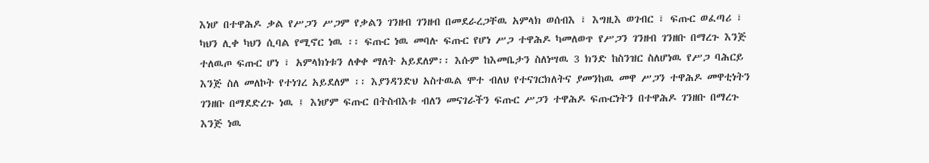እነሆ በተዋሕዶ ቃል የሥጋን ሥጋም የቃልን ገንዘብ ገንዘብ በመደራረጋቸዉ አምላክ ወሰብእ ፣ እግዚእ ወገብር ፣ ፍጡር ወፈጣሪ ፣ ካህን ሊቀ ካህን ሲባል የሚኖር ነዉ ፡፡ ፍጡር ነዉ መባሉ ፍጡር የሆነ ሥጋ ተዋሕዶ ካመለወጥ የሥጋን ገንዘብ ገንዘቡ በማረጉ እንጅ ተለዉጦ ፍጡር ሆነ ፣ አምላክነቱን ለቀቀ ማለት አይደለም፡፡ እሱም ከእመቤታን ስለነሣዉ 3 ክንድ ከስንዝር ስለሆነዉ የሥጋ ባሕርይ እንጅ ስለ መለኮት የተነገረ አይደለም ፡፡ እያንዳንድህ አስተዉል ሞተ ብለህ የተናገርክለትና ያመንከዉ መዋ ሥጋን ተዋሕዶ መዋቲነትን ገንዘቡ በማደድረጉ ነዉ ፤ እነሆም ፍጡር በትስብእቱ ብለን መናገራችን ፍጡር ሥጋን ተዋሕዶ ፍጡርነትን በተዋሕዶ ገንዘቡ በማረጉ እንጅ ነዉ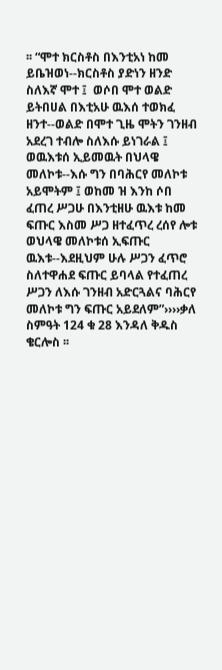፡፡ “ሞተ ክርስቶስ በእንቲአነ ከመ ይቤዝወነ--ክርስቶስ ያድነን ዘንድ ስለእኛ ሞተ ፤  ወሶበ ሞተ ወልድ ይትበሀል በእቲአሁ ዉእሰ ተወክፈ ዘንተ--ወልድ በሞተ ጊዜ ሞትን ገንዘብ አደረገ ተብሎ ስለእሱ ይነገራል ፤ ወዉእቱሰ ኢይመዉት በህላዌ መለኮቱ--እሱ ግን በባሕርየ መለኮቱ አይሞትም ፤ ወከመ ዝ እንከ ሶበ ፈጠረ ሥጋሁ በእንቲዘሁ ዉእቱ ከመ ፍጡር እስመ ሥጋ ዘተፈጥረ ረሰየ ሎቱ ወህላዌ መለኮቱሰ ኢፍጡር ዉእቱ--እደዚህም ሁሉ ሥጋን ፈጥሮ ስለተዋሐደ ፍጡር ይባላል የተፈጠረ ሥጋን ለእሱ ገንዘብ አድርጓልና ባሕርየ መለኮቱ ግን ፍጡር አይደለም”››››ቃለ ስምዓት 124 ቁ 28 እንዳለ ቅዱስ ቄርሎስ ፡፡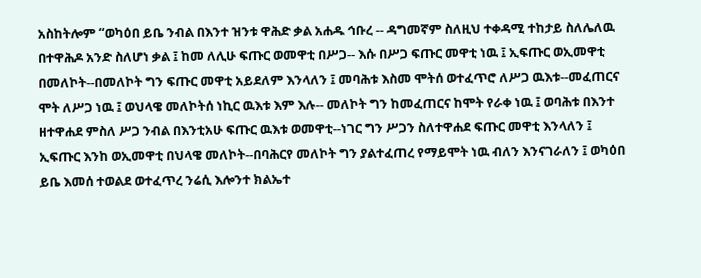አስከትሎም “ወካዕበ ይቤ ንብል በእንተ ዝንቱ ዋሕድ ቃል አሐዱ ኅቡረ -- ዳግመኛም ስለዚህ ተቀዳሚ ተከታይ ስለሌለዉ በተዋሕዶ አንድ ስለሆነ ቃል ፤ ከመ ለሊሁ ፍጡር ወመዋቲ በሥጋ-- እሱ በሥጋ ፍጡር መዋቲ ነዉ ፤ ኢፍጡር ወኢመዋቲ በመለኮት--በመለኮት ግን ፍጡር መዋቲ አይደለም እንላለን ፤ መባሕቱ እስመ ሞትሰ ወተፈጥሮ ለሥጋ ዉእቱ--መፈጠርና ሞት ለሥጋ ነዉ ፤ ወህላዌ መለኮትሰ ነኪር ዉእቱ እም እሉ-- መለኮት ግን ከመፈጠርና ከሞት የራቀ ነዉ ፤ ወባሕቱ በእንተ ዘተዋሐደ ምስለ ሥጋ ንብል በእንቲአሁ ፍጡር ዉእቱ ወመዋቲ--ነገር ግን ሥጋን ስለተዋሐደ ፍጡር መዋቲ እንላለን ፤ ኢፍጡር እንከ ወኢመዋቲ በህላዌ መለኮት--በባሕርየ መለኮት ግን ያልተፈጠረ የማይሞት ነዉ ብለን እንናገራለን ፤ ወካዕበ ይቤ እመሰ ተወልደ ወተፈጥረ ንሬሲ እሎንተ ክልኤተ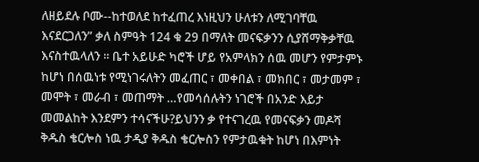ለዘይደሉ ቦሙ--ከተወለደ ከተፈጠረ እነዚህን ሁለቱን ለሚገባቸዉ እናደርጋለን” ቃለ ስምዓት 124 ቁ 29 በማለት መናፍቃንን ሲያሸማቅቃቸዉ እናስተዉላለን ፡፡ ቤተ አይሁድ ካሮች ሆይ የአምላክን ሰዉ መሆን የምታምኑ ከሆነ በሰዉነቱ የሚነገሩለትን መፈጠር ፣ መቀበል ፣ መክበር ፣ መታመም ፣ መሞት ፣ መራብ ፣ መጠማት …የመሳሰሉትን ነገሮች በአንድ እይታ መመልከት እንደምን ተሳናችሁ?ይህንን ቃ የተናገረዉ የመናፍቃን መዶሻ ቅዱስ ቄርሎስ ነዉ ታዲያ ቅዱስ ቄርሎስን የምታዉቁት ከሆነ በእምነት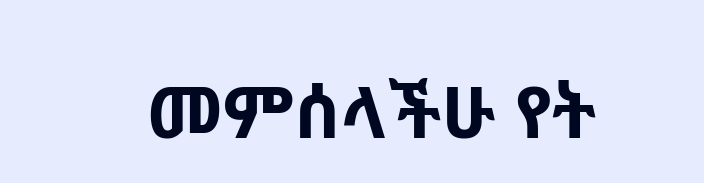መምሰላችሁ የት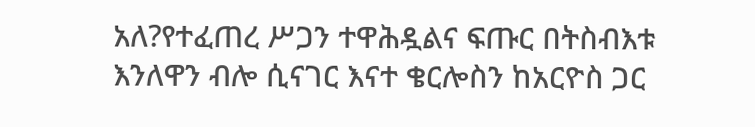አለ?የተፈጠረ ሥጋን ተዋሕዷልና ፍጡር በትስብእቱ  እንለዋን ብሎ ሲናገር እናተ ቄርሎስን ከአርዮስ ጋር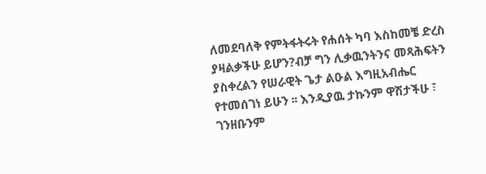ለመደባለቅ የምትፋትሩት የሐሰት ካባ እስከመቼ ድረስ ያዛልቃችሁ ይሆን?ብቻ ግን ሊቃዉንትንና መጻሕፍትን ያስቀረልን የሠራዊት ጌታ ልዑል እግዚአብሔር የተመሰገነ ይሁን ፡፡ እንዲያዉ ታኩንም ዋሽታችሁ ፣ ገንዘቡንም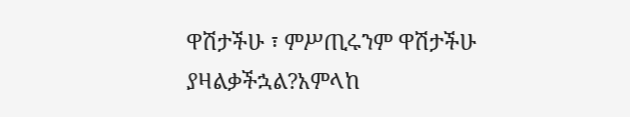ዋሽታችሁ ፣ ምሥጢሩንም ዋሽታችሁ ያዛልቃችኋል?አምላከ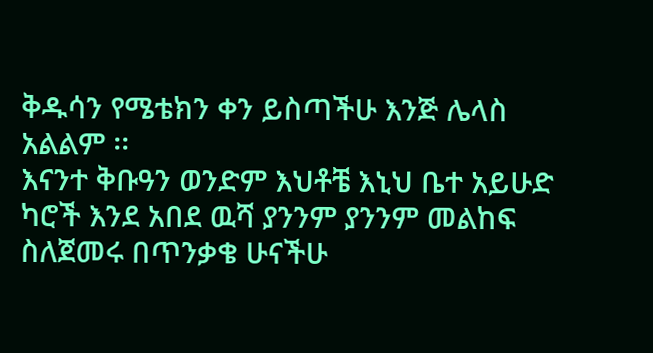ቅዱሳን የሜቴክን ቀን ይስጣችሁ እንጅ ሌላስ አልልም ፡፡
እናንተ ቅቡዓን ወንድም እህቶቼ እኒህ ቤተ አይሁድ ካሮች እንደ አበደ ዉሻ ያንንም ያንንም መልከፍ ስለጀመሩ በጥንቃቄ ሁናችሁ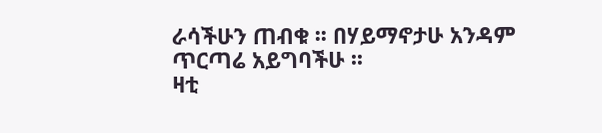ራሳችሁን ጠብቁ ፡፡ በሃይማኖታሁ አንዳም ጥርጣሬ አይግባችሁ ፡፡
ዛቲ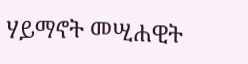ሃይማኖት መሢሐዊት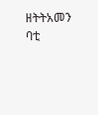ዘትትአመን ባቲ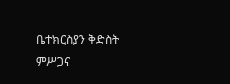ቤተክርስያን ቅድስት
ምሥጋና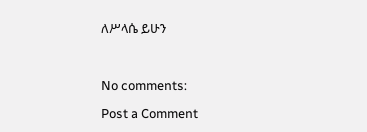ለሥላሴ ይሁን



No comments:

Post a Comment